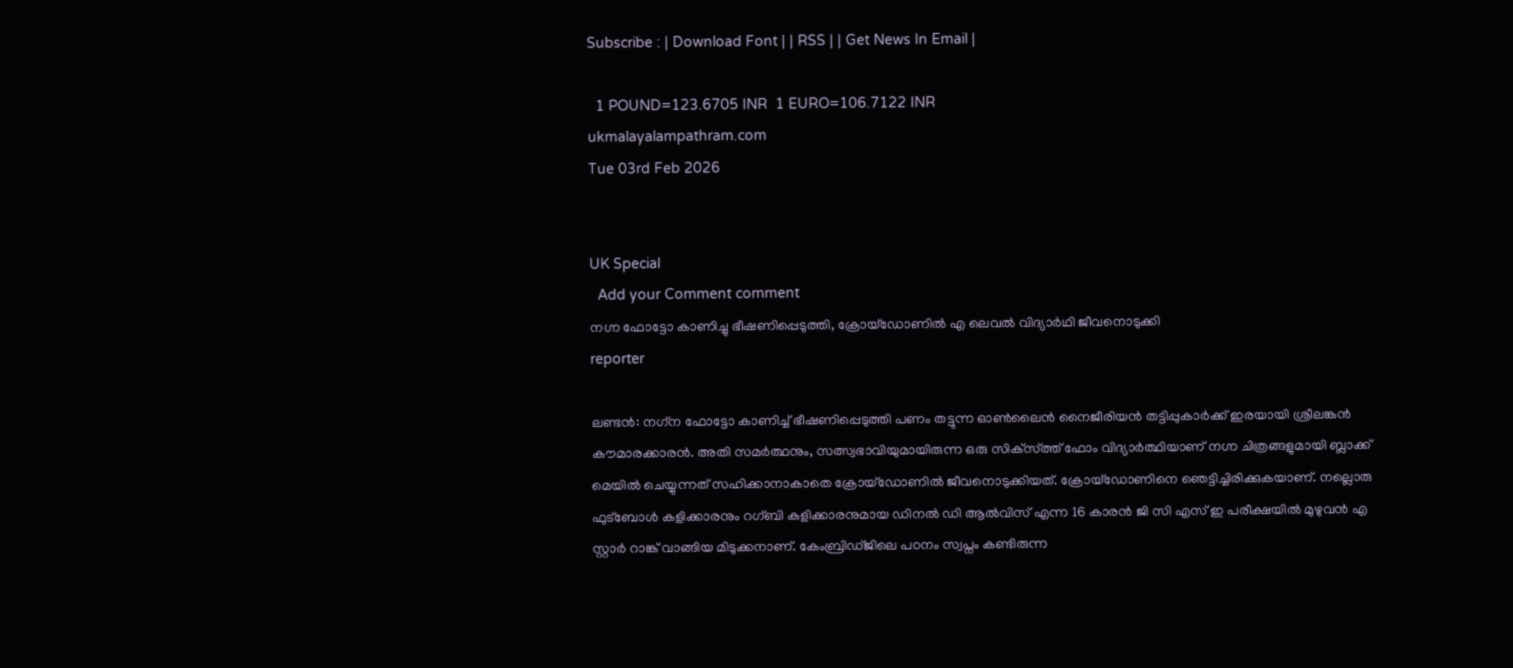Subscribe : | Download Font | | RSS | | Get News In Email |

  1 POUND=123.6705 INR  1 EURO=106.7122 INR
ukmalayalampathram.com
Tue 03rd Feb 2026


UK Special
  Add your Comment comment
നഗ്ന ഫോട്ടോ കാണിച്ചു ഭീഷണിപ്പെടുത്തി, ക്രോയ്‌ഡോണില്‍ എ ലെവല്‍ വിദ്യാര്‍ഥി ജീവനൊടുക്കി
reporter

ലണ്ടന്‍: നഗ്‌ന ഫോട്ടോ കാണിച്ച് ഭീഷണിപ്പെടുത്തി പണം തട്ടുന്ന ഓണ്‍ലൈന്‍ നൈജീരിയന്‍ തട്ടിപ്പുകാര്‍ക്ക് ഇരയായി ശ്രീലങ്കന്‍ കൗമാരക്കാരന്‍. അതി സമര്‍ത്ഥനും, സത്സ്വഭാവിയുമായിരുന്ന ഒരു സിക്‌സ്ത്ത് ഫോം വിദ്യാര്‍ത്ഥിയാണ് നഗ്ന ചിത്രങ്ങളുമായി ബ്ലാക്ക് മെയില്‍ ചെയ്യുന്നത് സഹിക്കാനാകാതെ ക്രോയ്‌ഡോണില്‍ ജീവനൊടുക്കിയത്. ക്രോയ്‌ഡോണിനെ ഞെട്ടിച്ചിരിക്കുകയാണ്. നല്ലൊരു ഫുട്‌ബോള്‍ കളിക്കാരനും റഗ്ബി കളിക്കാരനുമായ ഡിനല്‍ ഡി ആല്‍വിസ് എന്ന 16 കാരന്‍ ജി സി എസ് ഇ പരീക്ഷയില്‍ മുഴുവന്‍ എ സ്റ്റാര്‍ റാങ്ക് വാങ്ങിയ മിടുക്കനാണ്. കേംബ്രിഡ്ജിലെ പഠനം സ്വപ്നം കണ്ടിരുന്ന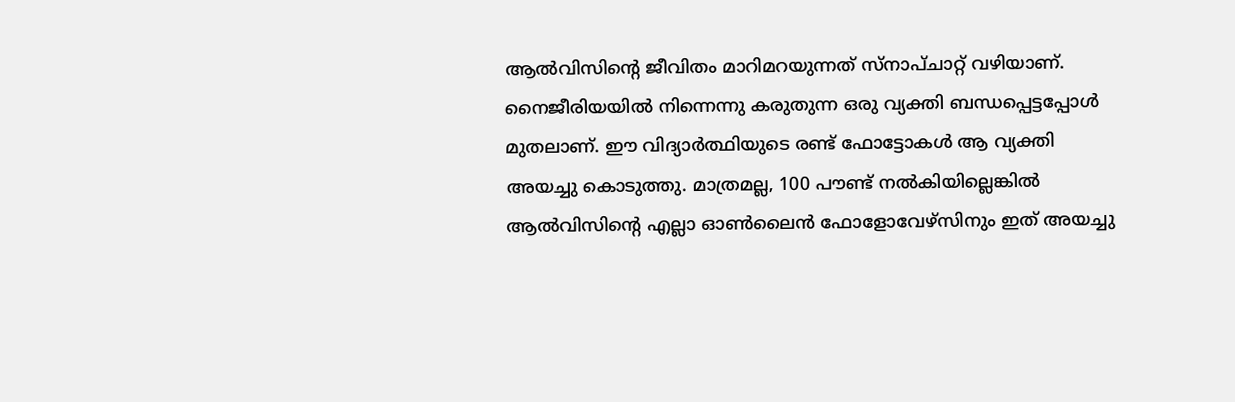ആല്‍വിസിന്റെ ജീവിതം മാറിമറയുന്നത് സ്‌നാപ്ചാറ്റ് വഴിയാണ്. നൈജീരിയയില്‍ നിന്നെന്നു കരുതുന്ന ഒരു വ്യക്തി ബന്ധപ്പെട്ടപ്പോള്‍ മുതലാണ്. ഈ വിദ്യാര്‍ത്ഥിയുടെ രണ്ട് ഫോട്ടോകള്‍ ആ വ്യക്തി അയച്ചു കൊടുത്തു. മാത്രമല്ല, 100 പൗണ്ട് നല്‍കിയില്ലെങ്കില്‍ ആല്‍വിസിന്റെ എല്ലാ ഓണ്‍ലൈന്‍ ഫോളോവേഴ്‌സിനും ഇത് അയച്ചു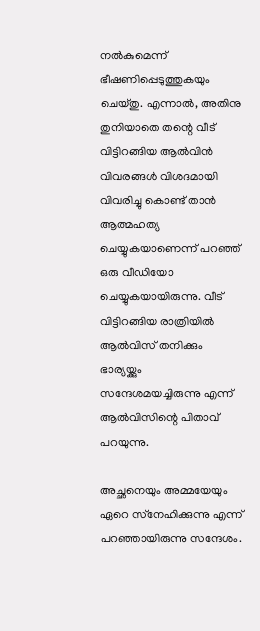നല്‍കുമെന്ന് ഭീഷണിപ്പെടുത്തുകയും ചെയ്തു. എന്നാല്‍, അതിനു തുനിയാതെ തന്റെ വീട് വിട്ടിറങ്ങിയ ആല്‍വിന്‍ വിവരങ്ങള്‍ വിശദമായി വിവരിച്ചു കൊണ്ട് താന്‍ ആത്മഹത്യ ചെയ്യുകയാണെന്ന് പറഞ്ഞ് ഒരു വീഡിയോ ചെയ്യുകയായിരുന്നു. വീട് വിട്ടിറങ്ങിയ രാത്രിയില്‍ ആല്‍വിസ് തനിക്കും ഭാര്യയ്ക്കും സന്ദേശമയച്ചിരുന്നു എന്ന് ആല്‍വിസിന്റെ പിതാവ് പറയുന്നു.

അച്ഛനെയും അമ്മയേയും ഏറെ സ്‌നേഹിക്കുന്നു എന്ന് പറഞ്ഞായിരുന്നു സന്ദേശം.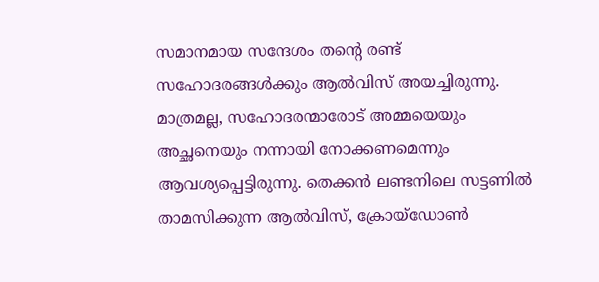സമാനമായ സന്ദേശം തന്റെ രണ്ട് സഹോദരങ്ങള്‍ക്കും ആല്‍വിസ് അയച്ചിരുന്നു. മാത്രമല്ല, സഹോദരന്മാരോട് അമ്മയെയും അച്ഛനെയും നന്നായി നോക്കണമെന്നും ആവശ്യപ്പെട്ടിരുന്നു. തെക്കന്‍ ലണ്ടനിലെ സട്ടണില്‍ താമസിക്കുന്ന ആല്‍വിസ്, ക്രോയ്‌ഡോണ്‍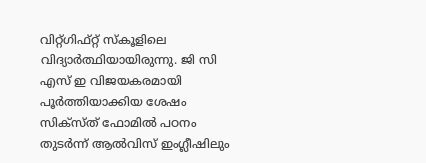വിറ്റ്ഗിഫ്റ്റ് സ്‌കൂളിലെ വിദ്യാര്‍ത്ഥിയായിരുന്നു. ജി സി എസ് ഇ വിജയകരമായി പൂര്‍ത്തിയാക്കിയ ശേഷം സിക്‌സ്ത് ഫോമില്‍ പഠനം തുടര്‍ന്ന് ആല്‍വിസ് ഇംഗ്ലീഷിലും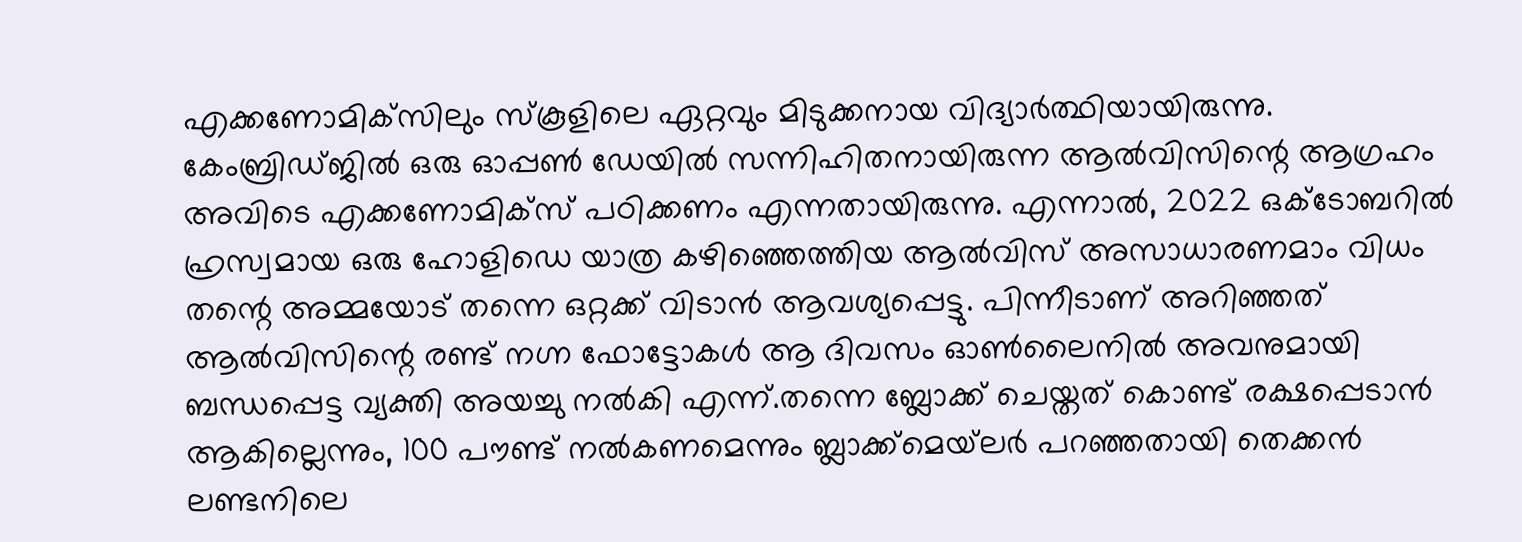എക്കണോമിക്‌സിലും സ്‌കൂളിലെ ഏറ്റവും മിടുക്കനായ വിദ്യാര്‍ത്ഥിയായിരുന്നു. കേംബ്രിഡ്ജില്‍ ഒരു ഓപ്പണ്‍ ഡേയില്‍ സന്നിഹിതനായിരുന്ന ആല്‍വിസിന്റെ ആഗ്രഹം അവിടെ എക്കണോമിക്‌സ് പഠിക്കണം എന്നതായിരുന്നു. എന്നാല്‍, 2022 ഒക്ടോബറില്‍ ഹ്രസ്വമായ ഒരു ഹോളിഡെ യാത്ര കഴിഞ്ഞെത്തിയ ആല്‍വിസ് അസാധാരണമാം വിധം തന്റെ അമ്മയോട് തന്നെ ഒറ്റക്ക് വിടാന്‍ ആവശ്യപ്പെട്ടു. പിന്നീടാണ് അറിഞ്ഞത് ആല്‍വിസിന്റെ രണ്ട് നഗ്ന ഫോട്ടോകള്‍ ആ ദിവസം ഓണ്‍ലൈനില്‍ അവനുമായി ബന്ധപ്പെട്ട വ്യക്തി അയച്ചു നല്‍കി എന്ന്.തന്നെ ബ്ലോക്ക് ചെയ്തത് കൊണ്ട് രക്ഷപ്പെടാന്‍ ആകില്ലെന്നും, 100 പൗണ്ട് നല്‍കണമെന്നും ബ്ലാക്ക്‌മെയ്‌ലര്‍ പറഞ്ഞതായി തെക്കന്‍ ലണ്ടനിലെ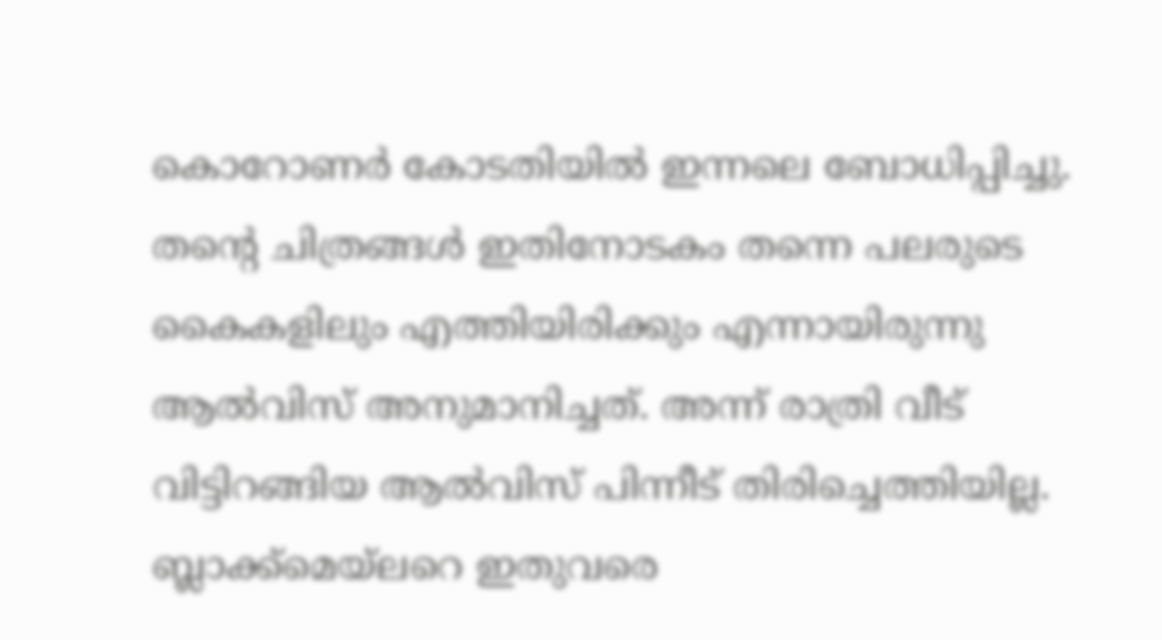കൊറോണര്‍ കോടതിയില്‍ ഇന്നലെ ബോധിപ്പിച്ചു. തന്റെ ചിത്രങ്ങള്‍ ഇതിനോടകം തന്നെ പലരുടെ കൈകളിലും എത്തിയിരിക്കും എന്നായിരുന്നു ആല്‍വിസ് അനുമാനിച്ചത്. അന്ന് രാത്രി വീട് വിട്ടിറങ്ങിയ ആല്‍വിസ് പിന്നീട് തിരിച്ചെത്തിയില്ല. ബ്ലാക്ക്‌മെയ്‌ലറെ ഇതുവരെ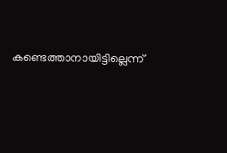കണ്ടെത്താനായിട്ടില്ലെന്ന്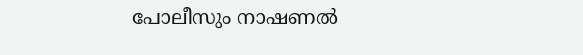പോലീസും നാഷണല്‍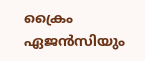ക്രൈം ഏജന്‍സിയും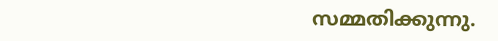സമ്മതിക്കുന്നു.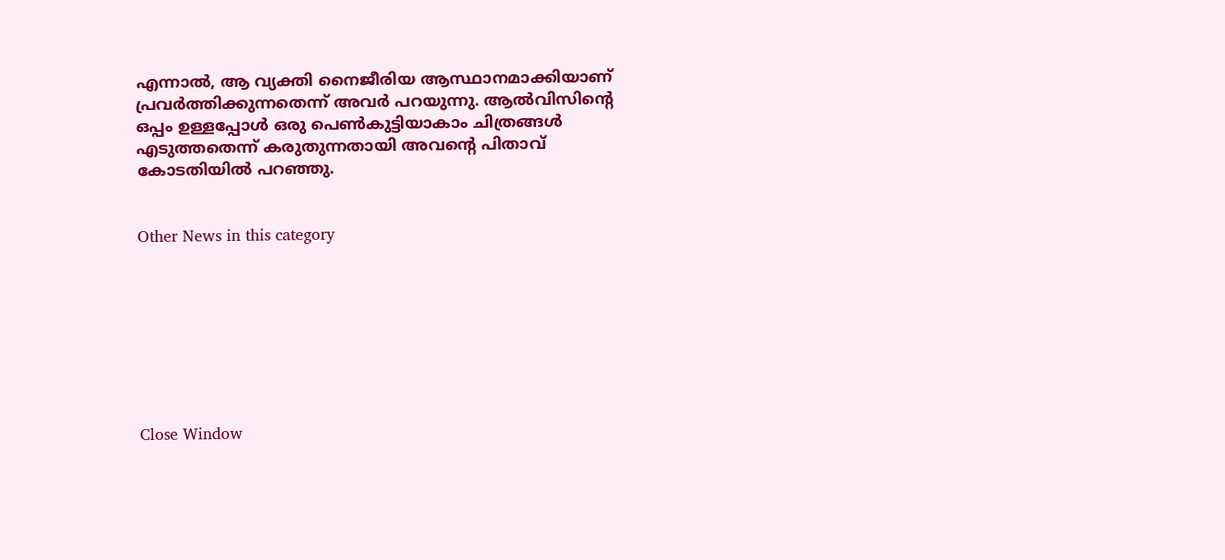എന്നാല്‍, ആ വ്യക്തി നൈജീരിയ ആസ്ഥാനമാക്കിയാണ് പ്രവര്‍ത്തിക്കുന്നതെന്ന് അവര്‍ പറയുന്നു. ആല്‍വിസിന്റെ ഒപ്പം ഉള്ളപ്പോള്‍ ഒരു പെണ്‍കുട്ടിയാകാം ചിത്രങ്ങള്‍ എടുത്തതെന്ന് കരുതുന്നതായി അവന്റെ പിതാവ് കോടതിയില്‍ പറഞ്ഞു.


Other News in this category








Close Window